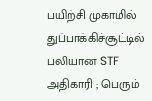பயிற்சி முகாமில் துப்பாக்கிச்சூட்டில் பலியான STF அதிகாரி ; பெரும்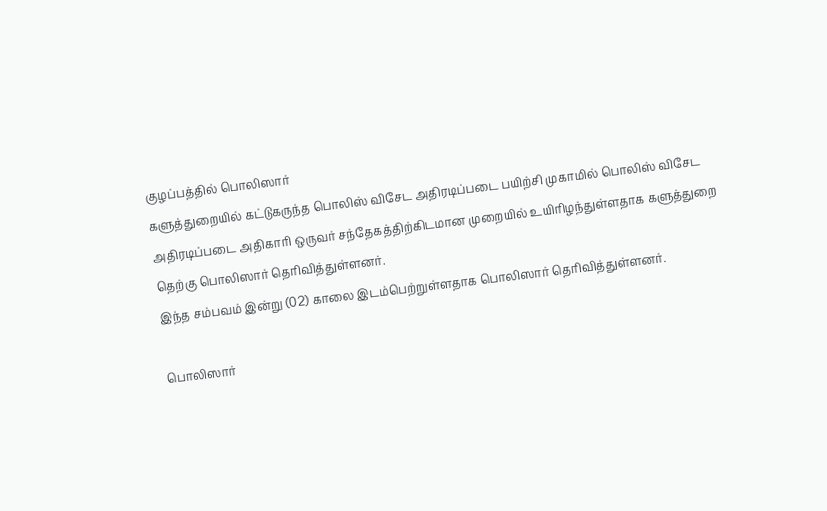குழப்பத்தில் பொலிஸார்
களுத்துறையில் கட்டுகருந்த பொலிஸ் விசேட அதிரடிப்படை பயிற்சி முகாமில் பொலிஸ் விசேட அதிரடிப்படை அதிகாரி ஒருவர் சந்தேகத்திற்கிடமான முறையில் உயிரிழந்துள்ளதாக களுத்துறை தெற்கு பொலிஸார் தெரிவித்துள்ளனர்.
இந்த சம்பவம் இன்று (02) காலை இடம்பெற்றுள்ளதாக பொலிஸார் தெரிவித்துள்ளனர்.

பொலிஸார்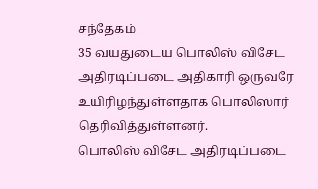சந்தேகம்
35 வயதுடைய பொலிஸ் விசேட அதிரடிப்படை அதிகாரி ஒருவரே உயிரிழந்துள்ளதாக பொலிஸார் தெரிவித்துள்ளனர்.
பொலிஸ் விசேட அதிரடிப்படை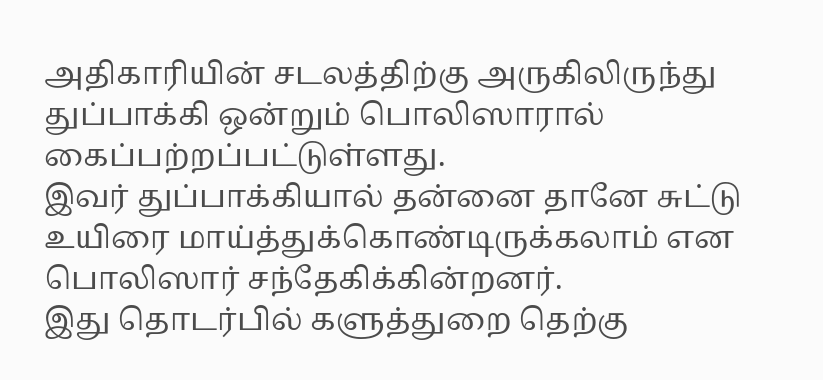அதிகாரியின் சடலத்திற்கு அருகிலிருந்து துப்பாக்கி ஒன்றும் பொலிஸாரால் கைப்பற்றப்பட்டுள்ளது.
இவர் துப்பாக்கியால் தன்னை தானே சுட்டு உயிரை மாய்த்துக்கொண்டிருக்கலாம் என பொலிஸார் சந்தேகிக்கின்றனர்.
இது தொடர்பில் களுத்துறை தெற்கு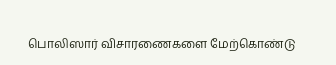பொலிஸார் விசாரணைகளை மேற்கொண்டு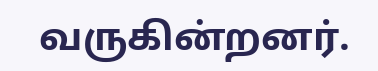வருகின்றனர்.